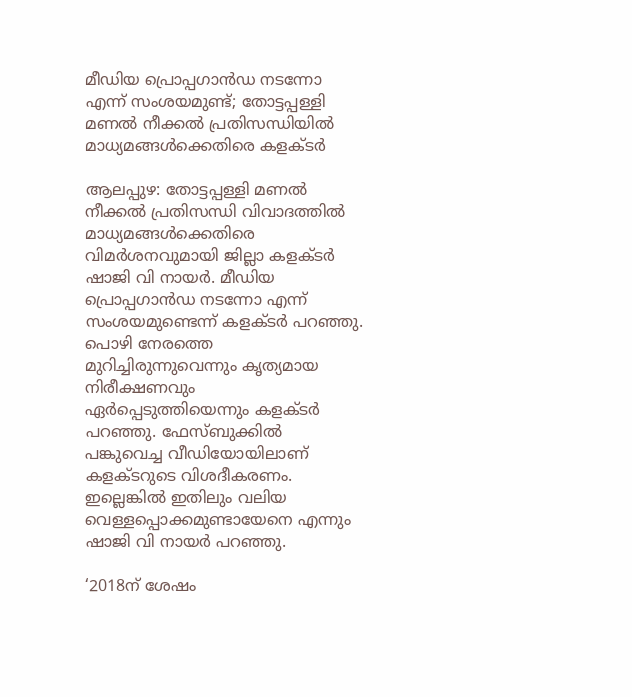മീഡിയ പ്രൊപ്പഗാന്‍ഡ നടന്നോ എന്ന് സംശയമുണ്ട്; തോട്ടപ്പള്ളി മണൽ നീക്കൽ പ്രതിസന്ധിയിൽ മാധ്യമങ്ങൾക്കെതിരെ കളക്ടർ

ആലപ്പുഴ: തോട്ടപ്പള്ളി മണല്‍ നീക്കല്‍ പ്രതിസന്ധി വിവാദത്തില്‍ മാധ്യമങ്ങള്‍ക്കെതിരെ വിമർശനവുമായി ജില്ലാ കളക്ടര്‍ ഷാജി വി നായര്‍. മീഡിയ പ്രൊപ്പഗാന്‍ഡ നടന്നോ എന്ന് സംശയമുണ്ടെന്ന് കളക്ടര്‍ പറഞ്ഞു. പൊഴി നേരത്തെ മുറിച്ചിരുന്നുവെന്നും കൃത്യമായ നിരീക്ഷണവും ഏര്‍പ്പെടുത്തിയെന്നും കളക്ടര്‍ പറഞ്ഞു. ഫേസ്ബുക്കില്‍ പങ്കുവെച്ച വീഡിയോയിലാണ് കളക്ടറുടെ വിശദീകരണം. ഇല്ലെങ്കില്‍ ഇതിലും വലിയ വെള്ളപ്പൊക്കമുണ്ടായേനെ എന്നും ഷാജി വി നായര്‍ പറഞ്ഞു.

‘2018ന് ശേഷം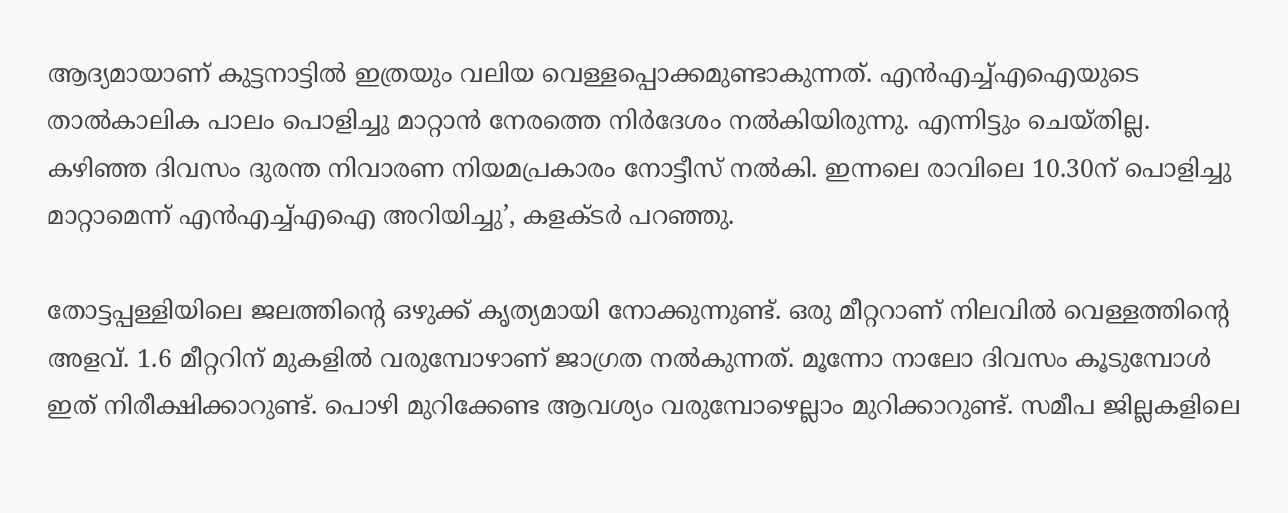ആദ്യമായാണ് കുട്ടനാട്ടില്‍ ഇത്രയും വലിയ വെള്ളപ്പൊക്കമുണ്ടാകുന്നത്. എന്‍എച്ച്എഐയുടെ താല്‍കാലിക പാലം പൊളിച്ചു മാറ്റാന്‍ നേരത്തെ നിര്‍ദേശം നല്‍കിയിരുന്നു. എന്നിട്ടും ചെയ്തില്ല. കഴിഞ്ഞ ദിവസം ദുരന്ത നിവാരണ നിയമപ്രകാരം നോട്ടീസ് നല്‍കി. ഇന്നലെ രാവിലെ 10.30ന് പൊളിച്ചു മാറ്റാമെന്ന് എന്‍എച്ച്എഐ അറിയിച്ചു’, കളക്ടര്‍ പറഞ്ഞു.

തോട്ടപ്പള്ളിയിലെ ജലത്തിന്റെ ഒഴുക്ക് കൃത്യമായി നോക്കുന്നുണ്ട്. ഒരു മീറ്ററാണ് നിലവില്‍ വെള്ളത്തിന്റെ അളവ്. 1.6 മീറ്ററിന് മുകളില്‍ വരുമ്പോഴാണ് ജാഗ്രത നല്‍കുന്നത്. മൂന്നോ നാലോ ദിവസം കൂടുമ്പോള്‍ ഇത് നിരീക്ഷിക്കാറുണ്ട്. പൊഴി മുറിക്കേണ്ട ആവശ്യം വരുമ്പോഴെല്ലാം മുറിക്കാറുണ്ട്. സമീപ ജില്ലകളിലെ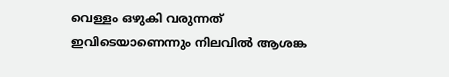വെള്ളം ഒഴുകി വരുന്നത് ഇവിടെയാണെന്നും നിലവില്‍ ആശങ്ക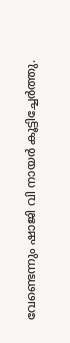വേണ്ടെന്നും ഷാജി വി നായര്‍ കൂട്ടിച്ചേര്‍ത്തു.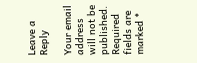Leave a Reply

Your email address will not be published. Required fields are marked *